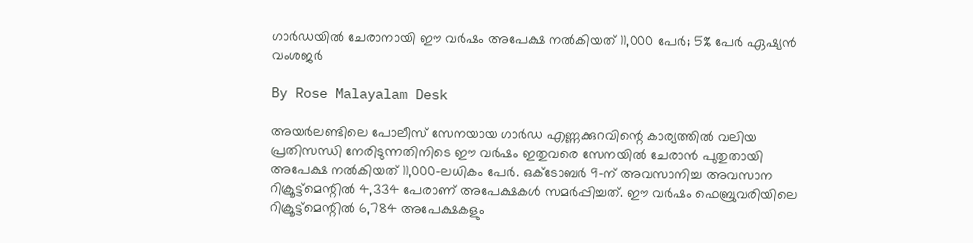ഗാർഡയിൽ ചേരാനായി ഈ വർഷം അപേക്ഷ നൽകിയത് 11,000 പേർ; 5% പേർ ഏഷ്യൻ വംശജർ

By Rose Malayalam Desk

അയര്‍ലണ്ടിലെ പോലീസ് സേനയായ ഗാര്‍ഡ എണ്ണക്കുറവിന്റെ കാര്യത്തില്‍ വലിയ പ്രതിസന്ധി നേരിടുന്നതിനിടെ ഈ വര്‍ഷം ഇതുവരെ സേനയില്‍ ചേരാന്‍ പുതുതായി അപേക്ഷ നല്‍കിയത് 11,000-ലധികം പേര്‍. ഒക്ടോബര്‍ 9-ന് അവസാനിച്ച അവസാന റിക്രൂട്ട്‌മെന്റില്‍ 4,334 പേരാണ് അപേക്ഷകള്‍ സമര്‍പ്പിച്ചത്. ഈ വര്‍ഷം ഫെബ്രുവരിയിലെ റിക്രൂട്ട്‌മെന്റില്‍ 6,784 അപേക്ഷകളും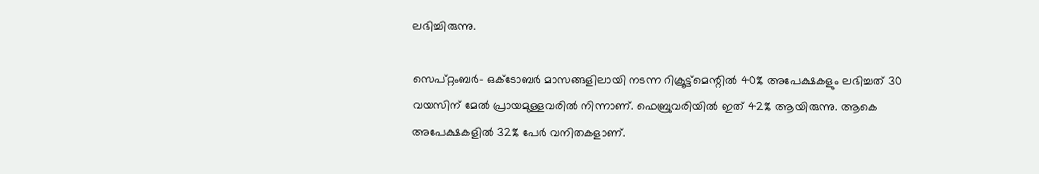ലഭിച്ചിരുന്നു.

സെപ്റ്റംബര്‍- ഒക്ടോബര്‍ മാസങ്ങളിലായി നടന്ന റിക്രൂട്ട്‌മെന്റില്‍ 40% അപേക്ഷകളും ലഭിച്ചത് 30 വയസിന് മേല്‍ പ്രായമുള്ളവരില്‍ നിന്നാണ്. ഫെബ്രുവരിയില്‍ ഇത് 42% ആയിരുന്നു. ആകെ അപേക്ഷകളില്‍ 32% പേര്‍ വനിതകളാണ്.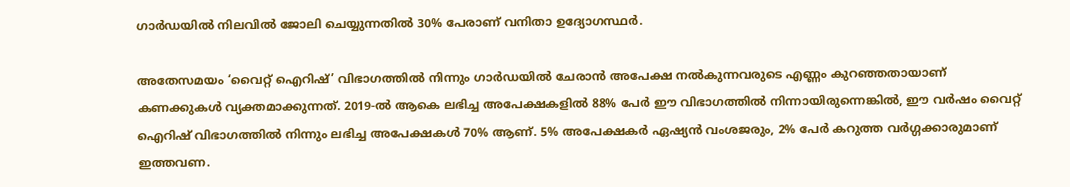ഗാര്‍ഡയില്‍ നിലവില്‍ ജോലി ചെയ്യുന്നതില്‍ 30% പേരാണ് വനിതാ ഉദ്യോഗസ്ഥര്‍.

അതേസമയം ‘വൈറ്റ് ഐറിഷ്’ വിഭാഗത്തില്‍ നിന്നും ഗാര്‍ഡയില്‍ ചേരാന്‍ അപേക്ഷ നല്‍കുന്നവരുടെ എണ്ണം കുറഞ്ഞതായാണ് കണക്കുകള്‍ വ്യക്തമാക്കുന്നത്. 2019-ല്‍ ആകെ ലഭിച്ച അപേക്ഷകളില്‍ 88% പേര്‍ ഈ വിഭാഗത്തില്‍ നിന്നായിരുന്നെങ്കില്‍, ഈ വര്‍ഷം വൈറ്റ് ഐറിഷ് വിഭാഗത്തില്‍ നിന്നും ലഭിച്ച അപേക്ഷകള്‍ 70% ആണ്. 5% അപേക്ഷകര്‍ ഏഷ്യന്‍ വംശജരും, 2% പേര്‍ കറുത്ത വര്‍ഗ്ഗക്കാരുമാണ് ഇത്തവണ.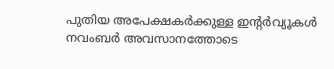പുതിയ അപേക്ഷകര്‍ക്കുള്ള ഇന്റര്‍വ്യൂകള്‍ നവംബര്‍ അവസാനത്തോടെ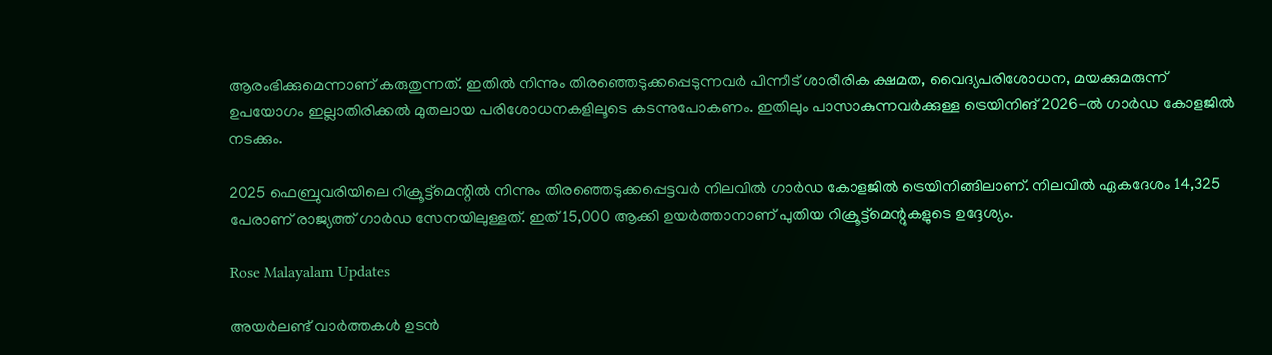ആരംഭിക്കുമെന്നാണ് കരുതുന്നത്. ഇതില്‍ നിന്നും തിരഞ്ഞെടുക്കപ്പെടുന്നവര്‍ പിന്നീട് ശാരീരിക ക്ഷമത, വൈദ്യപരിശോധന, മയക്കുമരുന്ന് ഉപയോഗം ഇല്ലാതിരിക്കല്‍ മുതലായ പരിശോധനകളിലൂടെ കടന്നുപോകണം. ഇതിലും പാസാകുന്നവര്‍ക്കുള്ള ട്രെയിനിങ് 2026-ല്‍ ഗാര്‍ഡ കോളജില്‍ നടക്കും.

2025 ഫെബ്രുവരിയിലെ റിക്രൂട്ട്‌മെന്റില്‍ നിന്നും തിരഞ്ഞെടുക്കപ്പെട്ടവര്‍ നിലവില്‍ ഗാര്‍ഡ കോളജില്‍ ട്രെയിനിങ്ങിലാണ്. നിലവില്‍ ഏകദേശം 14,325 പേരാണ് രാജ്യത്ത് ഗാര്‍ഡ സേനയിലുള്ളത്. ഇത് 15,000 ആക്കി ഉയര്‍ത്താനാണ് പുതിയ റിക്രൂട്ട്‌മെന്റുകളുടെ ഉദ്ദേശ്യം.

Rose Malayalam Updates

അയർലണ്ട് വാർത്തകൾ ഉടൻ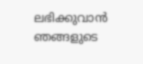ലഭിക്കുവാൻ ഞങ്ങളുടെ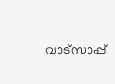വാട്സാപ്പ്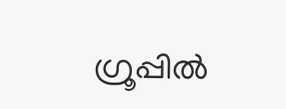ഗ്രൂപ്പിൽ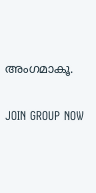അംഗമാകൂ.

JOIN GROUP NOW